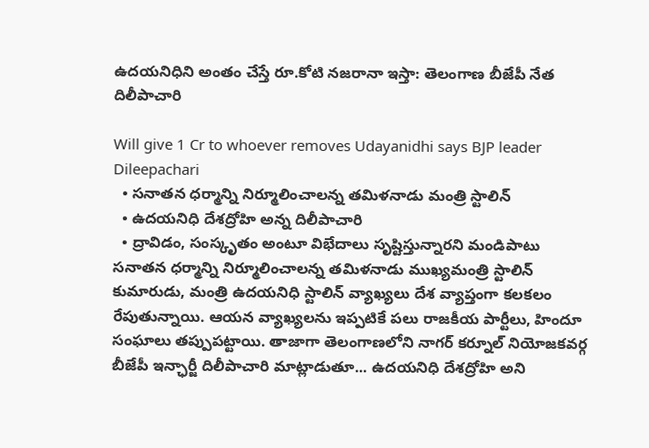ఉదయనిధిని అంతం చేస్తే రూ.కోటి నజరానా ఇస్తా: తెలంగాణ బీజేపీ నేత దిలీపాచారి

Will give 1 Cr to whoever removes Udayanidhi says BJP leader Dileepachari
  • సనాతన ధర్మాన్ని నిర్మూలించాలన్న తమిళనాడు మంత్రి స్టాలిన్
  • ఉదయనిధి దేశద్రోహి అన్న దిలీపాచారి
  • ద్రావిడం, సంస్కృతం అంటూ విభేదాలు సృష్టిస్తున్నారని మండిపాటు
సనాతన ధర్మాన్ని నిర్మూలించాలన్న తమిళనాడు ముఖ్యమంత్రి స్టాలిన్ కుమారుడు, మంత్రి ఉదయనిధి స్టాలిన్ వ్యాఖ్యలు దేశ వ్యాప్తంగా కలకలం రేపుతున్నాయి. ఆయన వ్యాఖ్యలను ఇప్పటికే పలు రాజకీయ పార్టీలు, హిందూ సంఘాలు తప్పుపట్టాయి. తాజాగా తెలంగాణలోని నాగర్ కర్నూల్ నియోజకవర్గ బీజేపీ ఇన్ఛార్జీ దిలీపాచారి మాట్లాడుతూ... ఉదయనిధి దేశద్రోహి అని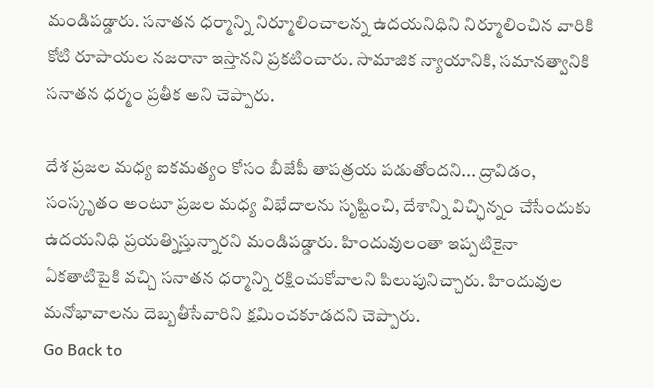మండిపడ్డారు. సనాతన ధర్మాన్ని నిర్మూలించాలన్న ఉదయనిధిని నిర్మూలించిన వారికి కోటి రూపాయల నజరానా ఇస్తానని ప్రకటించారు. సామాజిక న్యాయానికి, సమానత్వానికి సనాతన ధర్మం ప్రతీక అని చెప్పారు.

దేశ ప్రజల మధ్య ఐకమత్యం కోసం బీజేపీ తాపత్రయ పడుతోందని... ద్రావిడం, సంస్కృతం అంటూ ప్రజల మధ్య విభేదాలను సృష్టించి, దేశాన్ని విచ్ఛిన్నం చేసేందుకు ఉదయనిధి ప్రయత్నిస్తున్నారని మండిపడ్డారు. హిందువులంతా ఇప్పటికైనా ఏకతాటిపైకి వచ్చి సనాతన ధర్మాన్ని రక్షించుకోవాలని పిలుపునిచ్చారు. హిందువుల మనోభావాలను దెబ్బతీసేవారిని క్షమించకూడదని చెప్పారు.
Go Back to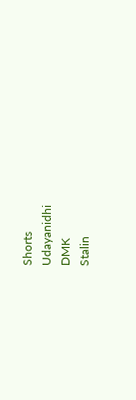Shorts
Udayanidhi
DMK
Stalin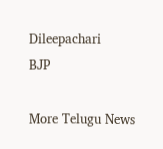Dileepachari
BJP

More Telugu News